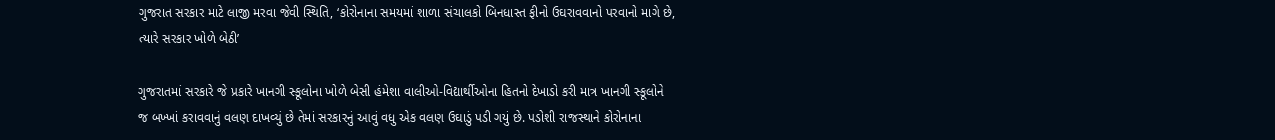ગુજરાત સરકાર માટે લાજી મરવા જેવી સ્થિતિ, ‘કોરોનાના સમયમાં શાળા સંચાલકો બિનધાસ્ત ફીનો ઉઘરાવવાનો પરવાનો માગે છે, ત્યારે સરકાર ખોળે બેઠી’

ગુજરાતમાં સરકારે જે પ્રકારે ખાનગી સ્કૂલોના ખોળે બેસી હંમેશા વાલીઓ-વિદ્યાર્થીઓના હિતનો દેખાડો કરી માત્ર ખાનગી સ્કૂલોને જ બખ્ખાં કરાવવાનું વલણ દાખવ્યું છે તેમાં સરકારનું આવું વધુ એક વલણ ઉઘાડું પડી ગયું છે. પડોશી રાજસ્થાને કોરોનાના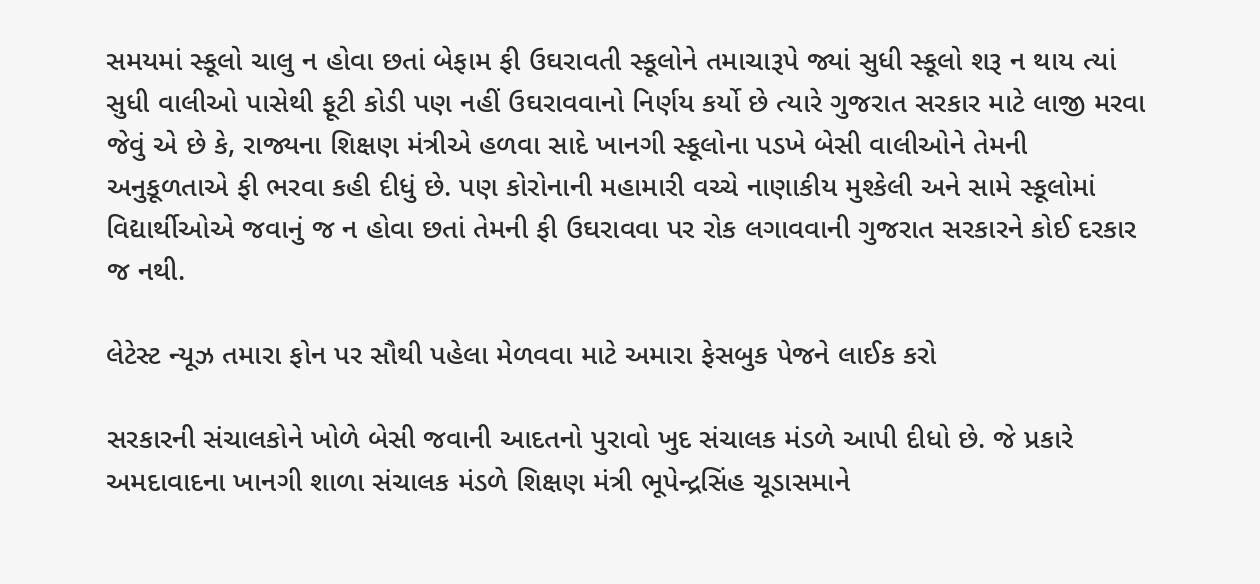સમયમાં સ્કૂલો ચાલુ ન હોવા છતાં બેફામ ફી ઉઘરાવતી સ્કૂલોને તમાચારૂપે જ્યાં સુધી સ્કૂલો શરૂ ન થાય ત્યાં સુધી વાલીઓ પાસેથી ફૂટી કોડી પણ નહીં ઉઘરાવવાનો નિર્ણય કર્યો છે ત્યારે ગુજરાત સરકાર માટે લાજી મરવા જેવું એ છે કે, રાજ્યના શિક્ષણ મંત્રીએ હળવા સાદે ખાનગી સ્કૂલોના પડખે બેસી વાલીઓને તેમની અનુકૂળતાએ ફી ભરવા કહી દીધું છે. પણ કોરોનાની મહામારી વચ્ચે નાણાકીય મુશ્કેલી અને સામે સ્કૂલોમાં વિદ્યાર્થીઓએ જવાનું જ ન હોવા છતાં તેમની ફી ઉઘરાવવા પર રોક લગાવવાની ગુજરાત સરકારને કોઈ દરકાર જ નથી.

લેટેસ્ટ ન્યૂઝ તમારા ફોન પર સૌથી પહેલા મેળવવા માટે અમારા ફેસબુક પેજને લાઈક કરો

સરકારની સંચાલકોને ખોળે બેસી જવાની આદતનો પુરાવો ખુદ સંચાલક મંડળે આપી દીધો છે. જે પ્રકારે અમદાવાદના ખાનગી શાળા સંચાલક મંડળે શિક્ષણ મંત્રી ભૂપેન્દ્રસિંહ ચૂડાસમાને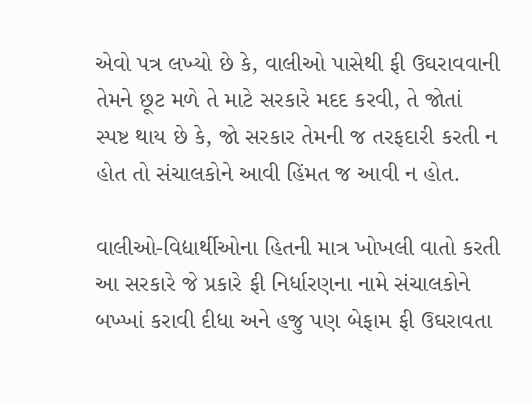એવો પત્ર લખ્યો છે કે, વાલીઓ પાસેથી ફી ઉઘરાવવાની તેમને છૂટ મળે તે માટે સરકારે મદદ કરવી, તે જોતાં સ્પષ્ટ થાય છે કે, જો સરકાર તેમની જ તરફદારી કરતી ન હોત તો સંચાલકોને આવી હિંમત જ આવી ન હોત.

વાલીઓ-વિદ્યાર્થીઓના હિતની માત્ર ખોખલી વાતો કરતી આ સરકારે જે પ્રકારે ફી નિર્ધારણના નામે સંચાલકોને બખ્ખાં કરાવી દીધા અને હજુ પણ બેફામ ફી ઉઘરાવતા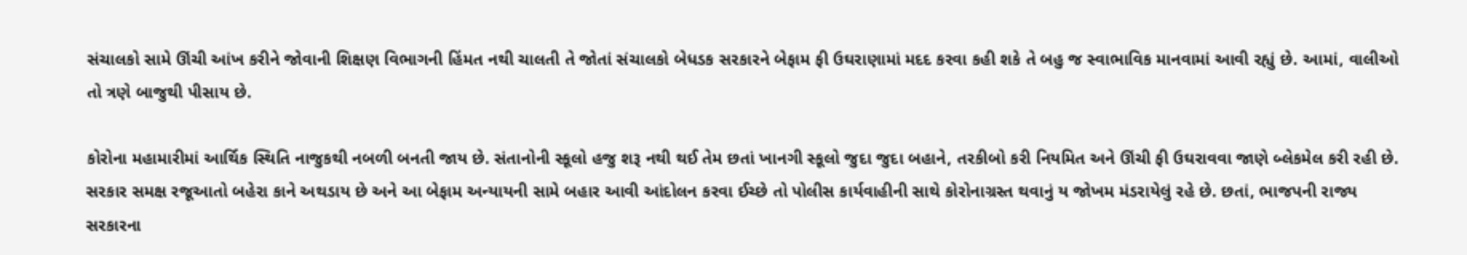સંચાલકો સામે ઊંચી આંખ કરીને જોવાની શિક્ષણ વિભાગની હિંમત નથી ચાલતી તે જોતાં સંચાલકો બેધડક સરકારને બેફામ ફી ઉઘરાણામાં મદદ કરવા કહી શકે તે બહુ જ સ્વાભાવિક માનવામાં આવી રહ્યું છે. આમાં, વાલીઓ તો ત્રણે બાજુથી પીસાય છે.

કોરોના મહામારીમાં આર્થિક સ્થિતિ નાજુકથી નબળી બનતી જાય છે. સંતાનોની સ્કૂલો હજુ શરૂ નથી થઈ તેમ છતાં ખાનગી સ્કૂલો જુદા જુદા બહાને, તરકીબો કરી નિયમિત અને ઊંચી ફી ઉઘરાવવા જાણે બ્લેકમેલ કરી રહી છે. સરકાર સમક્ષ રજૂઆતો બહેરા કાને અથડાય છે અને આ બેફામ અન્યાયની સામે બહાર આવી આંદોલન કરવા ઈચ્છે તો પોલીસ કાર્યવાહીની સાથે કોરોનાગ્રસ્ત થવાનું ય જોખમ મંડરાયેલું રહે છે. છતાં, ભાજપની રાજ્ય સરકારના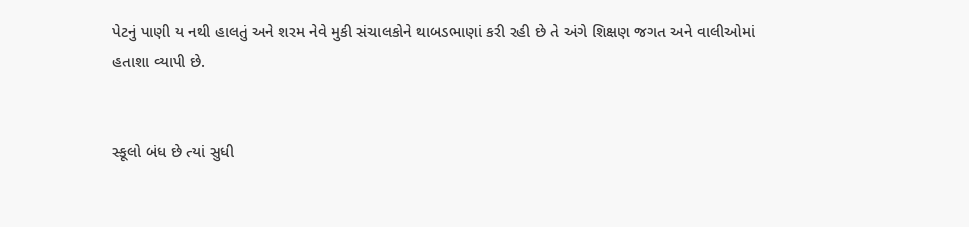પેટનું પાણી ય નથી હાલતું અને શરમ નેવે મુકી સંચાલકોને થાબડભાણાં કરી રહી છે તે અંગે શિક્ષણ જગત અને વાલીઓમાં હતાશા વ્યાપી છે.


સ્કૂલો બંધ છે ત્યાં સુધી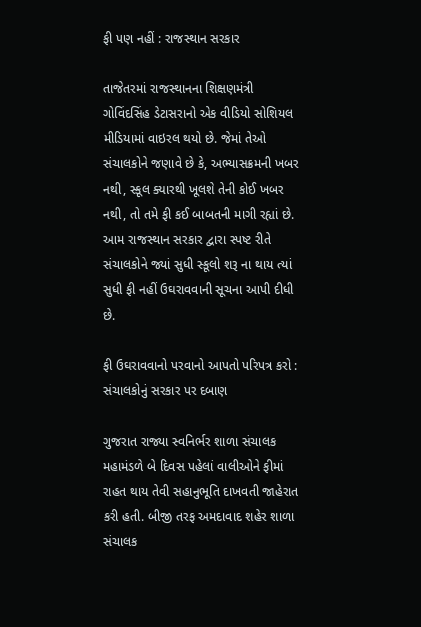ફી પણ નહીં : રાજસ્થાન સરકાર

તાજેતરમાં રાજસ્થાનના શિક્ષણમંત્રી ગોવિંદસિંહ ડેટાસરાનો એક વીડિયો સોશિયલ મીડિયામાં વાઇરલ થયો છે. જેમાં તેઓ સંચાલકોને જણાવે છે કે, અભ્યાસક્રમની ખબર નથી, સ્કૂલ ક્યારથી ખૂલશે તેની કોઈ ખબર નથી, તો તમે ફી કઈ બાબતની માગી રહ્યાં છે. આમ રાજસ્થાન સરકાર દ્વારા સ્પષ્ટ રીતે સંચાલકોને જ્યાં સુધી સ્કૂલો શરૂ ના થાય ત્યાં સુધી ફી નહીં ઉઘરાવવાની સૂચના આપી દીધી છે.

ફી ઉઘરાવવાનો પરવાનો આપતો પરિપત્ર કરો : સંચાલકોનું સરકાર પર દબાણ

ગુજરાત રાજ્યા સ્વનિર્ભર શાળા સંચાલક મહામંડળે બે દિવસ પહેલાં વાલીઓને ફીમાં રાહત થાય તેવી સહાનુભૂતિ દાખવતી જાહેરાત કરી હતી. બીજી તરફ અમદાવાદ શહેર શાળા સંચાલક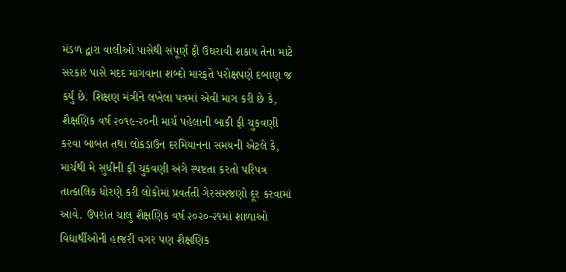મંડળ દ્વારા વાલીઓ પાસેથી સંપૂર્ણ ફી ઉઘરાવી શકાય તેના માટે સરકાર પાસે મદદ માગવાના શબ્દો મારફતે પરોક્ષપણે દબાણ જ કર્યું છે. શિક્ષણ મંત્રીને લખેલા પત્રમાં એવી માગ કરી છે કે, શૈક્ષણિક વર્ષ ૨૦૧૯-૨૦ની માર્ચ પહેલાની બાકી ફી ચુકવણી કરવા બાબત તથા લોકડાઉન દરમિયાનના સમયની એટલે કે, માર્ચથી મે સુધીની ફી ચુકવણી અંગે સ્પષ્ટતા કરતો પરિપત્ર તાત્કાલિક ધોરણે કરી લોકોમાં પ્રવર્તતી ગેરસમજણો દૂર કરવામાં આવે. ઉપરાંત ચાલુ શૈક્ષણિક વર્ષ ૨૦૨૦-૨૧માં શાળાઓ વિદ્યાર્થીઓની હાજરી વગર પણ શૈક્ષણિક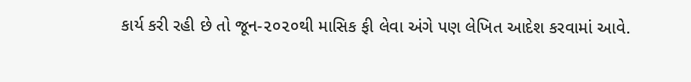કાર્ય કરી રહી છે તો જૂન-૨૦૨૦થી માસિક ફી લેવા અંગે પણ લેખિત આદેશ કરવામાં આવે.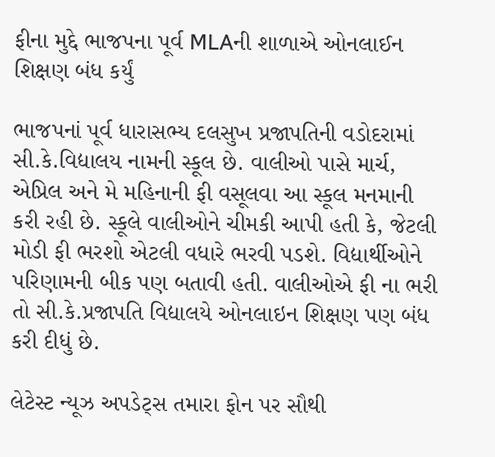ફીના મુદ્દે ભાજપના પૂર્વ MLAની શાળાએ ઓનલાઈન શિક્ષણ બંધ કર્યું

ભાજપનાં પૂર્વ ધારાસભ્ય દલસુખ પ્રજાપતિની વડોદરામાં સી.કે.વિદ્યાલય નામની સ્કૂલ છે. વાલીઓ પાસે માર્ચ, એપ્રિલ અને મે મહિનાની ફી વસૂલવા આ સ્કૂલ મનમાની કરી રહી છે. સ્કૂલે વાલીઓને ચીમકી આપી હતી કે, જેટલી મોડી ફી ભરશો એટલી વધારે ભરવી પડશે. વિદ્યાર્થીઓને પરિણામની બીક પણ બતાવી હતી. વાલીઓએ ફી ના ભરી તો સી.કે.પ્રજાપતિ વિદ્યાલયે ઓનલાઇન શિક્ષણ પણ બંધ કરી દીધું છે.

લેટેસ્ટ ન્યૂઝ અપડેટ્સ તમારા ફોન પર સૌથી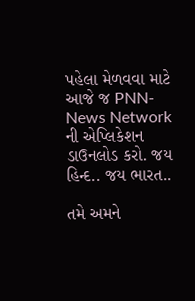પહેલા મેળવવા માટે આજે જ PNN- News Network ની એપ્લિકેશન ડાઉનલોડ કરો. જય હિન્દ.. જય ભારત..

તમે અમને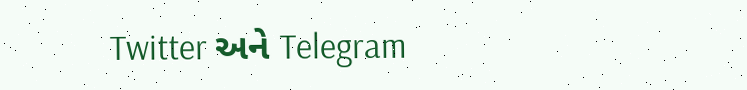Twitter અને Telegram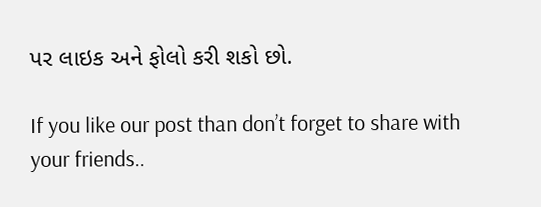પર લાઇક અને ફોલો કરી શકો છો.

If you like our post than don’t forget to share with your friends..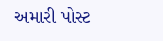અમારી પોસ્ટ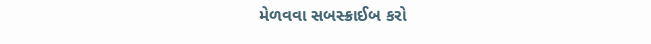મેળવવા સબસ્ક્રાઈબ કરો